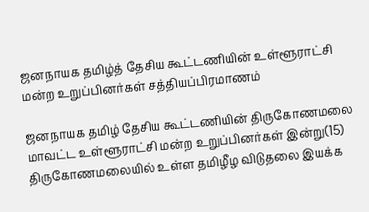ஜனநாயக தமிழ்த் தேசிய கூட்டணியின் உள்ளூராட்சி மன்ற உறுப்பினர்கள் சத்தியப்பிரமாணம்

ஜனநாயக தமிழ் தேசிய கூட்டணியின் திருகோணமலை மாவட்ட உள்ளூராட்சி மன்ற உறுப்பினர்கள் இன்று(15) திருகோணமலையில் உள்ள தமிழீழ விடுதலை இயக்க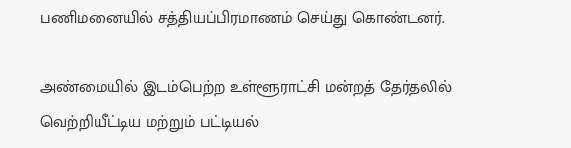பணிமனையில் சத்தியப்பிரமாணம் செய்து கொண்டனர்.

அண்மையில் இடம்பெற்ற உள்ளூராட்சி மன்றத் தேர்தலில் வெற்றியீட்டிய மற்றும் பட்டியல்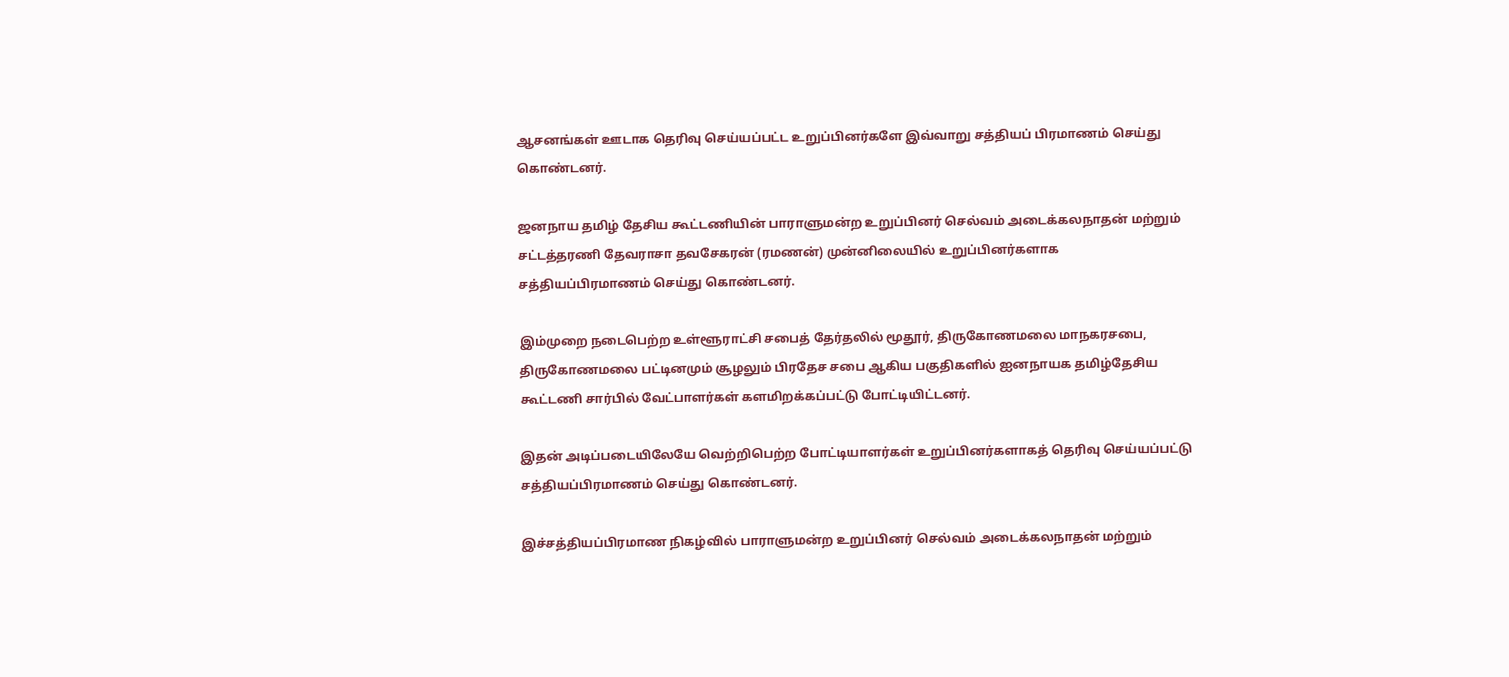ஆசனங்கள் ஊடாக தெரிவு செய்யப்பட்ட உறுப்பினர்களே இவ்வாறு சத்தியப் பிரமாணம் செய்து கொண்டனர்.

ஜனநாய தமிழ் தேசிய கூட்டணியின் பாராளுமன்ற உறுப்பினர் செல்வம் அடைக்கலநாதன் மற்றும் சட்டத்தரணி தேவராசா தவசேகரன் (ரமணன்) முன்னிலையில் உறுப்பினர்களாக சத்தியப்பிரமாணம் செய்து கொண்டனர்.

இம்முறை நடைபெற்ற உள்ளூராட்சி சபைத் தேர்தலில் மூதூர், திருகோணமலை மாநகரசபை, திருகோணமலை பட்டினமும் சூழலும் பிரதேச சபை ஆகிய பகுதிகளில் ஐனநாயக தமிழ்தேசிய கூட்டணி சார்பில் வேட்பாளர்கள் களமிறக்கப்பட்டு போட்டியிட்டனர்.

இதன் அடிப்படையிலேயே வெற்றிபெற்ற போட்டியாளர்கள் உறுப்பினர்களாகத் தெரிவு செய்யப்பட்டு சத்தியப்பிரமாணம் செய்து கொண்டனர்.

இச்சத்தியப்பிரமாண நிகழ்வில் பாராளுமன்ற உறுப்பினர் செல்வம் அடைக்கலநாதன் மற்றும்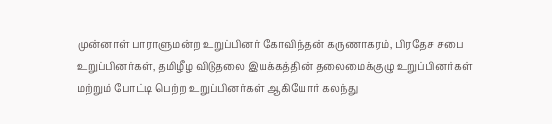முன்னாள் பாராளுமன்ற உறுப்பினர் கோவிந்தன் கருணாகரம், பிரதேச சபை உறுப்பினர்கள், தமிழீழ விடுதலை இயக்கத்தின் தலைமைக்குழு உறுப்பினர்கள் மற்றும் போட்டி பெற்ற உறுப்பினர்கள் ஆகியோர் கலந்து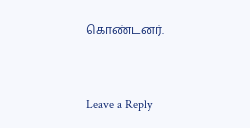கொண்டனர்.



Leave a Reply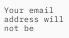Your email address will not be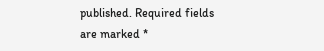published. Required fields are marked *